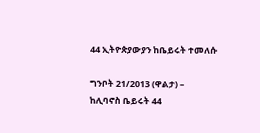44 ኢትዮጵያውያን ከቤይሩት ተመለሱ

ግንቦት 21/2013 (ዋልታ) – ከሊባኖስ ቤይሩት 44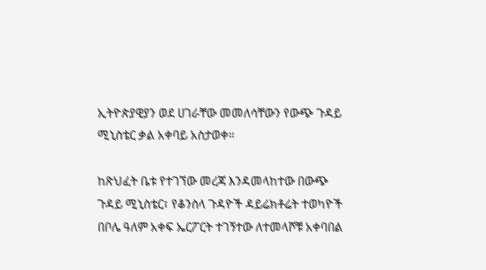ኢትዮጵያዊያን ወደ ሀገራቸው መመለሳቸውን የውጭ ጉዳይ ሚኒስቴር ቃል አቀባይ አስታወቀ።

ከጽህፈት ቤቱ የተገኘው መረጃ እንዳመላከተው በውጭ ጉዳይ ሚኒስቴር፣ የቆንስላ ጉዳዮች ዳይሬክቶሬት ተወካዮች በቦሌ ዓለም አቀፍ ኤርፖርት ተገኝተው ለተመላሾቹ አቀባበል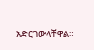አድርገውላቸዋል።